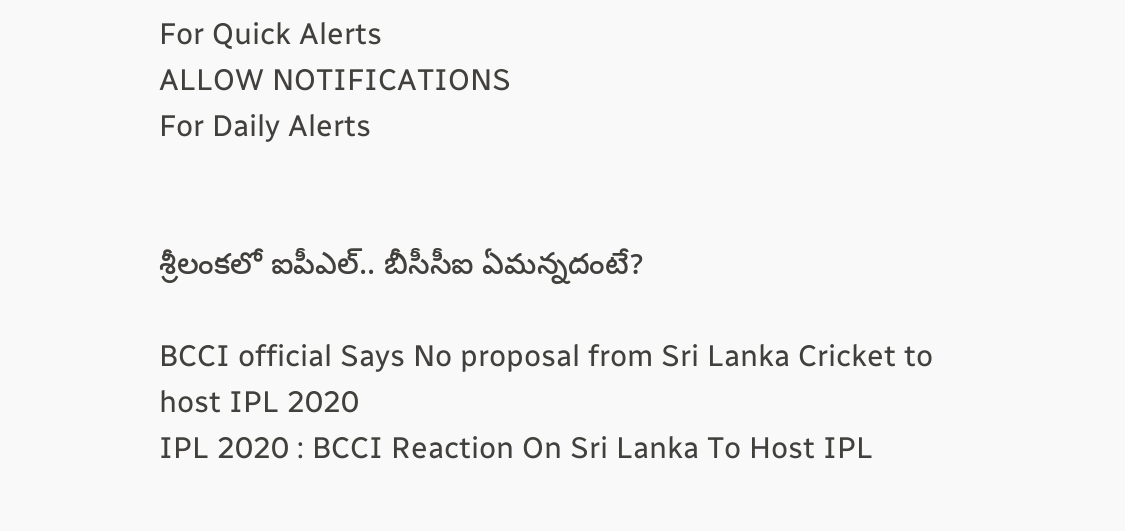For Quick Alerts
ALLOW NOTIFICATIONS
For Daily Alerts


శ్రీలంకలో ఐపీఎల్‌.. బీసీసీఐ ఏమన్నదంటే?

BCCI official Says No proposal from Sri Lanka Cricket to host IPL 2020
IPL 2020 : BCCI Reaction On Sri Lanka To Host IPL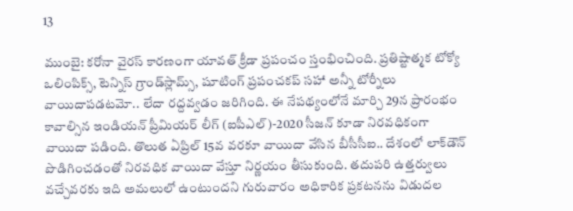13

ముంబై: కరోనా వైరస్ కారణంగా యావత్ క్రీడా ప్రపంచం స్తంభించింది. ప్రతిష్టాత్మక టోక్యో ఒలింపిక్స్‌, టెన్నిస్‌ గ్రాండ్‌స్లామ్స్‌, షూటింగ్ ప్రపంచకప్ సహా అన్నీ టోర్నీలు వాయిదాపడటమో.. లేదా రద్దవ్వడం జరిగింది. ఈ నేపథ్యంలోనే మార్చి 29న ప్రారంభం కావాల్సిన ఇండియన్‌ ప్రీమియర్‌ లీగ్‌ (ఐపీఎల్‌)-2020 సీజన్‌ కూడా నిరవధికంగా వాయిదా పడింది. తొలుత ఏప్రిల్‌ 15వ వరకూ వాయిదా వేసిన బీసీసీఐ.. దేశంలో లాక్‌డౌన్ పొడిగించడంతో నిరవధిక వాయిదా వేస్తూ నిర్ణయం తీసుకుంది. తదుపరి ఉత్తర్వులు వచ్చేవరకు ఇది అమలులో ఉంటుందని గురువారం అధికారిక ప్రకటనను విడుదల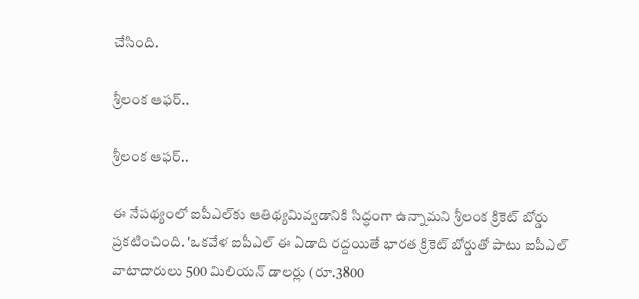చేసింది.

శ్రీలంక ఆఫర్..

శ్రీలంక ఆఫర్..

ఈ నేపథ్యంలో ఐపీఎల్‌కు ఆతిథ్యమివ్వడానికి సిద్ధంగా ఉన్నామని శ్రీలంక క్రికెట్ బోర్డు ప్రకటించింది. 'ఒకవేళ ఐపీఎల్‌ ఈ ఏడాది రద్దయితే భారత క్రికెట్‌ బోర్డుతో పాటు ఐపీఎల్‌ వాటాదారులు 500 మిలియన్‌ డాలర్లు (రూ.3800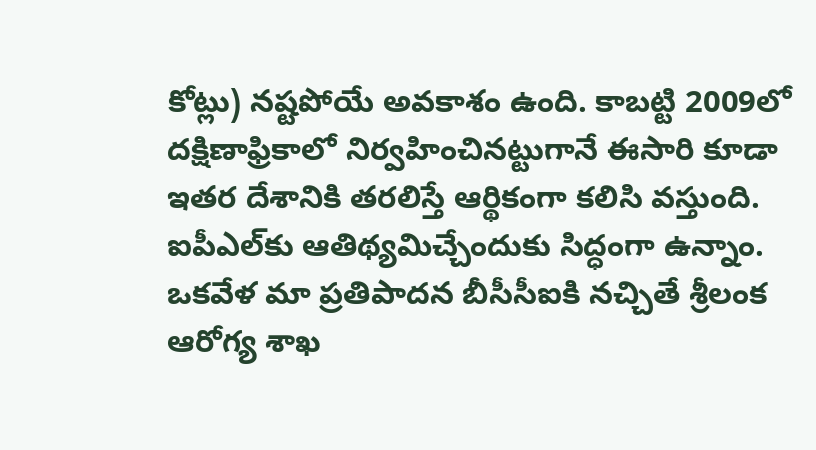కోట్లు) నష్టపోయే అవకాశం ఉంది. కాబట్టి 2009లో దక్షిణాఫ్రికాలో నిర్వహించినట్టుగానే ఈసారి కూడా ఇతర దేశానికి తరలిస్తే ఆర్థికంగా కలిసి వస్తుంది. ఐపీఎల్‌కు ఆతిథ్యమిచ్చేందుకు సిద్ధంగా ఉన్నాం. ఒకవేళ మా ప్రతిపాదన బీసీసీఐకి నచ్చితే శ్రీలంక ఆరోగ్య శాఖ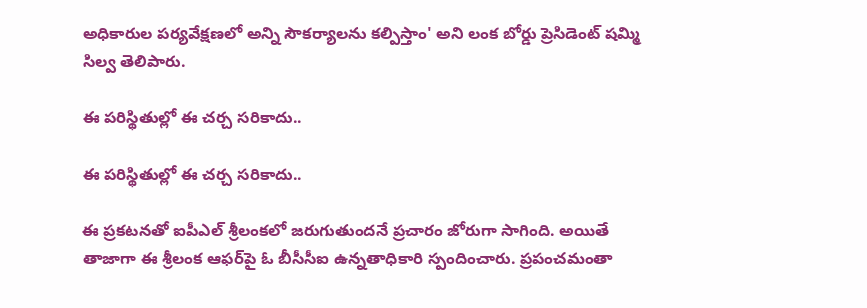అధికారుల పర్యవేక్షణలో అన్ని సౌకర్యాలను కల్పిస్తాం' అని లంక బోర్డు ప్రెసిడెంట్ షమ్మి సిల్వ తెలిపారు.

ఈ పరిస్థితుల్లో ఈ చర్చ సరికాదు..

ఈ పరిస్థితుల్లో ఈ చర్చ సరికాదు..

ఈ ప్రకటనతో ఐపీఎల్ శ్రీలంకలో జరుగుతుందనే ప్రచారం జోరుగా సాగింది. అయితే తాజాగా ఈ శ్రీలంక ఆఫర్‌పై ఓ బీసీసీఐ ఉన్నతాధికారి స్పందించారు. ప్రపంచమంతా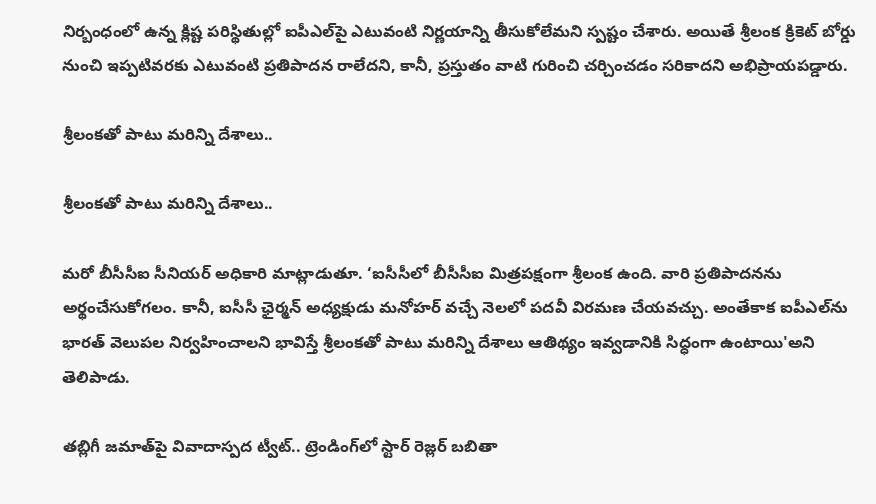నిర్బంధంలో ఉన్న క్లిష్ట పరిస్థితుల్లో ఐపీఎల్‌పై ఎటువంటి నిర్ణయాన్ని తీసుకోలేమని స్పష్టం చేశారు. అయితే శ్రీలంక క్రికెట్‌ బోర్డు నుంచి ఇప్పటివరకు ఎటువంటి ప్రతిపాదన రాలేదని, కానీ, ప్రస్తుతం వాటి గురించి చర్చించడం సరికాదని అభిప్రాయపడ్డారు.

శ్రీలంకతో పాటు మరిన్ని దేశాలు..

శ్రీలంకతో పాటు మరిన్ని దేశాలు..

మరో బీసీసీఐ సీనియర్‌ అధికారి మాట్లాడుతూ. ‘ఐసీసీలో బీసీసీఐ మిత్రపక్షంగా శ్రీలంక ఉంది. వారి ప్రతిపాదనను అర్థంచేసుకోగలం. కానీ, ఐసీసీ ఛైర్మన్‌ అధ్యక్షుడు మనోహర్ వచ్చే నెలలో పదవీ విరమణ చేయవచ్చు. అంతేకాక ఐపీఎల్‌ను భారత్‌ వెలుపల నిర్వహించాలని భావిస్తే శ్రీలంకతో పాటు మరిన్ని దేశాలు ఆతిథ్యం ఇవ్వడానికి సిద్ధంగా ఉంటాయి'అని తెలిపాడు.

తబ్లిగీ జమాత్‌పై వివాదాస్పద ట్వీట్.. ట్రెండింగ్‌లో స్టార్ రెజ్లర్ బబితా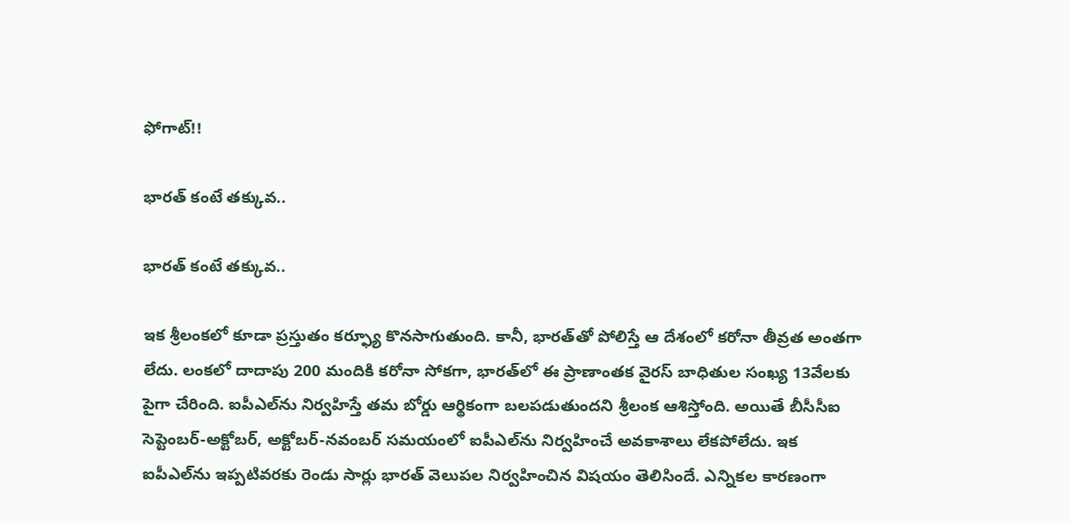ఫోగాట్!!

భారత్ కంటే తక్కువ..

భారత్ కంటే తక్కువ..

ఇక శ్రీలంకలో కూడా ప్రస్తుతం కర్ఫ్యూ కొనసాగుతుంది. కానీ, భారత్‌తో పోలిస్తే ఆ దేశంలో కరోనా తీవ్రత అంతగా లేదు. లంకలో దాదాపు 200 మందికి కరోనా సోకగా, భారత్‌లో ఈ ప్రాణాంతక వైరస్ బాధితుల సంఖ్య 13వేలకు పైగా చేరింది. ఐపీఎల్‌ను నిర్వహిస్తే తమ బోర్డు ఆర్థికంగా బలపడుతుందని శ్రీలంక ఆశిస్తోంది. అయితే బీసీసీఐ సెప్టెంబర్-అక్టోబర్‌, అక్టోబర్‌-నవంబర్‌ సమయంలో ఐపీఎల్‌ను నిర్వహించే అవకాశాలు లేకపోలేదు. ఇక ఐపీఎల్‌ను ఇప్పటివరకు రెండు సార్లు భారత్‌ వెలుపల నిర్వహించిన విషయం తెలిసిందే. ఎన్నికల కారణంగా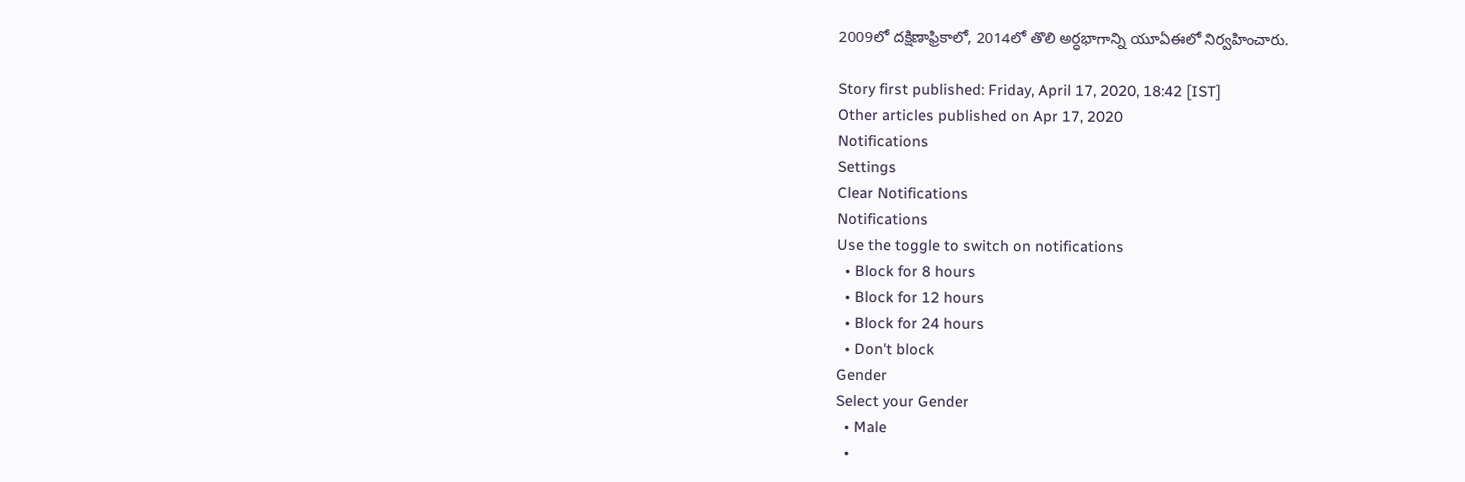2009లో దక్షిణాఫ్రికాలో, 2014లో తొలి అర్ధభాగాన్ని యూఏఈలో నిర్వహించారు.

Story first published: Friday, April 17, 2020, 18:42 [IST]
Other articles published on Apr 17, 2020
Notifications
Settings
Clear Notifications
Notifications
Use the toggle to switch on notifications
  • Block for 8 hours
  • Block for 12 hours
  • Block for 24 hours
  • Don't block
Gender
Select your Gender
  • Male
  •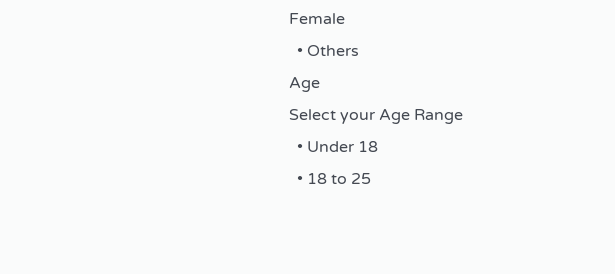Female
  • Others
Age
Select your Age Range
  • Under 18
  • 18 to 25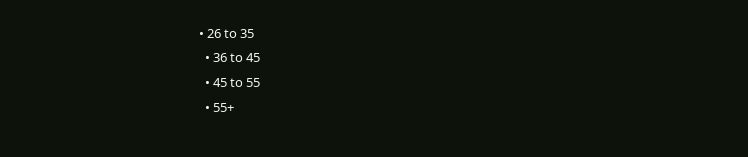• 26 to 35
  • 36 to 45
  • 45 to 55
  • 55+